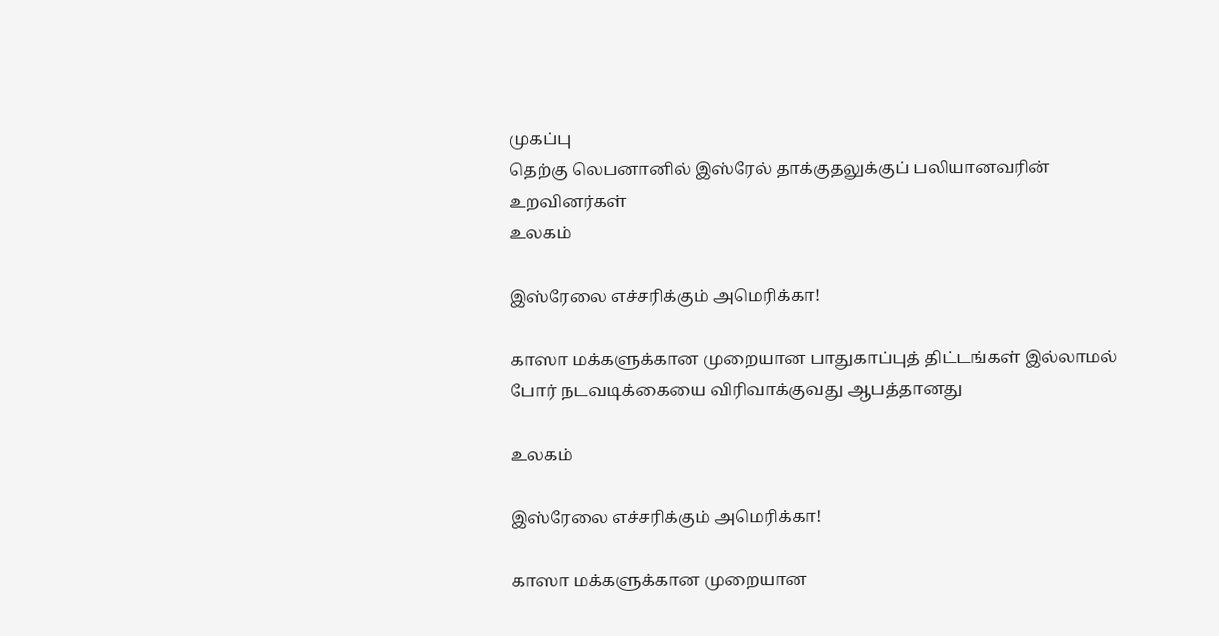முகப்பு
தெற்கு லெபனானில் இஸ்ரேல் தாக்குதலுக்குப் பலியானவரின் உறவினர்கள்
உலகம்

இஸ்ரேலை எச்சரிக்கும் அமெரிக்கா!

காஸா மக்களுக்கான முறையான பாதுகாப்புத் திட்டங்கள் இல்லாமல் போர் நடவடிக்கையை விரிவாக்குவது ஆபத்தானது

உலகம்

இஸ்ரேலை எச்சரிக்கும் அமெரிக்கா!

காஸா மக்களுக்கான முறையான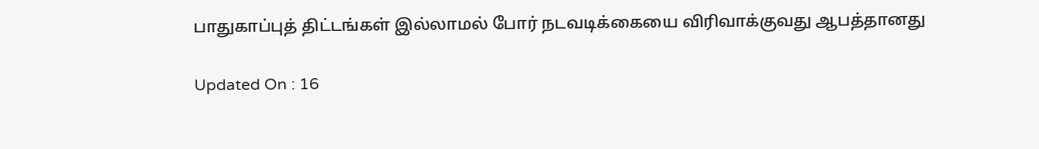பாதுகாப்புத் திட்டங்கள் இல்லாமல் போர் நடவடிக்கையை விரிவாக்குவது ஆபத்தானது

Updated On : 16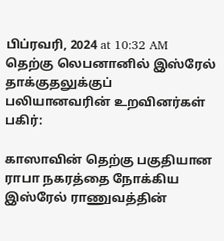பிப்ரவரி, 2024 at 10:32 AM
தெற்கு லெபனானில் இஸ்ரேல் தாக்குதலுக்குப் பலியானவரின் உறவினர்கள்
பகிர்:

காஸாவின் தெற்கு பகுதியான ராபா நகரத்தை நோக்கிய இஸ்ரேல் ராணுவத்தின்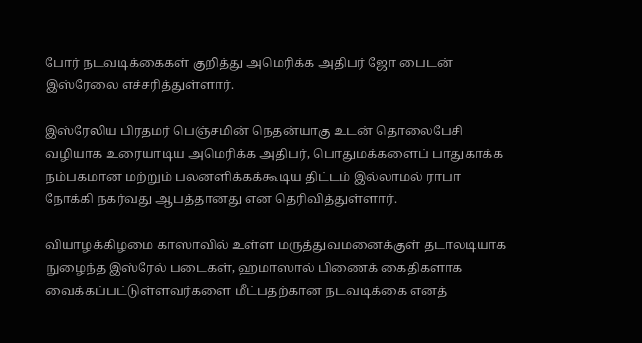போர் நடவடிக்கைகள் குறித்து அமெரிக்க அதிபர் ஜோ பைடன் இஸ்ரேலை எச்சரித்துள்ளார்.

இஸ்ரேலிய பிரதமர் பெஞ்சமின் நெதன்யாகு உடன் தொலைபேசி வழியாக உரையாடிய அமெரிக்க அதிபர், பொதுமக்களைப் பாதுகாக்க நம்பகமான மற்றும் பலனளிக்கக்கூடிய திட்டம் இல்லாமல் ராபா நோக்கி நகர்வது ஆபத்தானது என தெரிவித்துள்ளார்.

வியாழக்கிழமை காஸாவில் உள்ள மருத்துவமனைக்குள் தடாலடியாக நுழைந்த இஸ்ரேல் படைகள், ஹமாஸால் பிணைக் கைதிகளாக வைக்கப்பட்டுள்ளவர்களை மீட்பதற்கான நடவடிக்கை எனத்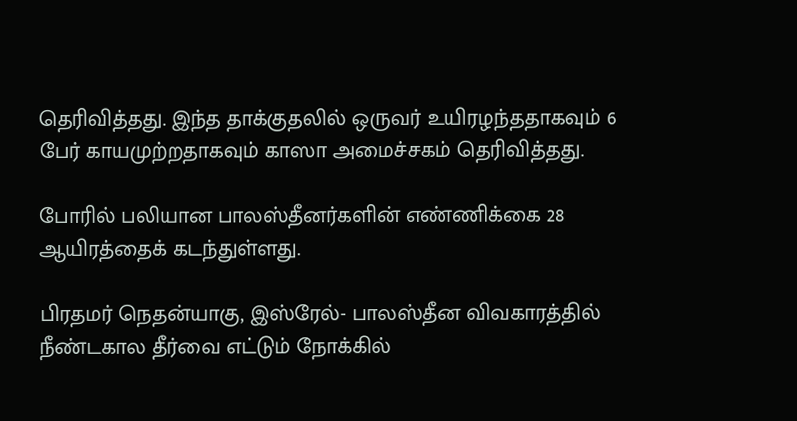தெரிவித்தது. இந்த தாக்குதலில் ஒருவர் உயிரழந்ததாகவும் 6 பேர் காயமுற்றதாகவும் காஸா அமைச்சகம் தெரிவித்தது.

போரில் பலியான பாலஸ்தீனர்களின் எண்ணிக்கை 28 ஆயிரத்தைக் கடந்துள்ளது.

பிரதமர் நெதன்யாகு, இஸ்ரேல்- பாலஸ்தீன விவகாரத்தில் நீண்டகால தீர்வை எட்டும் நோக்கில்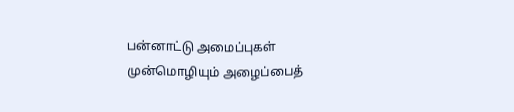பன்னாட்டு அமைப்புகள் முன்மொழியும் அழைப்பைத்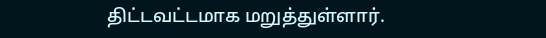திட்டவட்டமாக மறுத்துள்ளார்.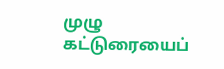முழு கட்டுரையைப்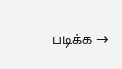படிக்க →